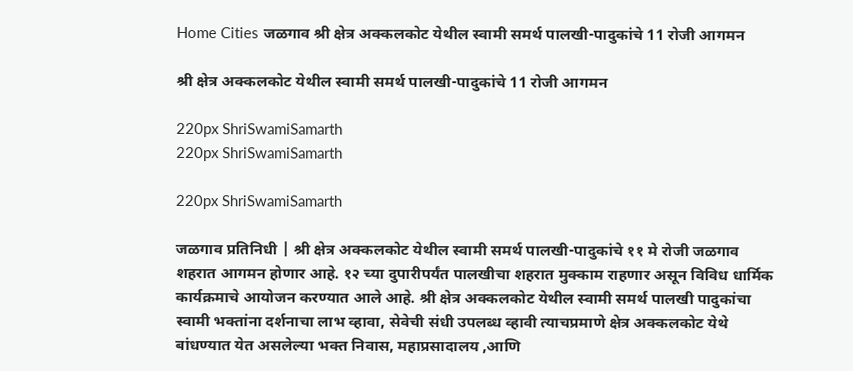Home Cities जळगाव श्री क्षेत्र अक्कलकोट येथील स्वामी समर्थ पालखी-पादुकांचे 11 रोजी आगमन

श्री क्षेत्र अक्कलकोट येथील स्वामी समर्थ पालखी-पादुकांचे 11 रोजी आगमन

220px ShriSwamiSamarth
220px ShriSwamiSamarth

220px ShriSwamiSamarth

जळगाव प्रतिनिधी | श्री क्षेत्र अक्कलकोट येथील स्वामी समर्थ पालखी-पादुकांचे ११ मे रोजी जळगाव शहरात आगमन होणार आहे. १२ च्या दुपारीपर्यंत पालखीचा शहरात मुक्काम राहणार असून विविध धार्मिक कार्यक्रमाचे आयोजन करण्यात आले आहे. श्री क्षेत्र अक्कलकोट येथील स्वामी समर्थ पालखी पादुकांचा स्वामी भक्तांना दर्शनाचा लाभ व्हावा, सेवेची संधी उपलब्ध व्हावी त्याचप्रमाणे क्षेत्र अक्कलकोट येथे बांधण्यात येत असलेल्या भक्त निवास, महाप्रसादालय ,आणि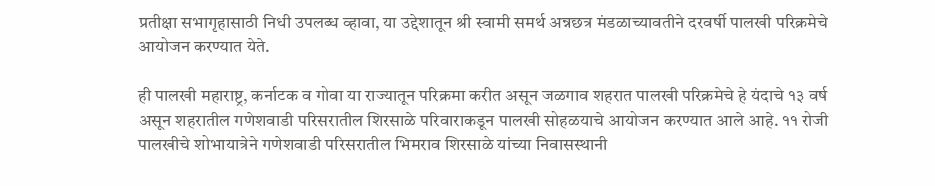प्रतीक्षा सभागृहासाठी निधी उपलब्ध व्हावा, या उद्देशातून श्री स्वामी समर्थ अन्नछत्र मंडळाच्यावतीने दरवर्षी पालखी परिक्रमेचे आयोजन करण्यात येते.

ही पालखी महाराष्ट्र, कर्नाटक व गोवा या राज्यातून परिक्रमा करीत असून जळगाव शहरात पालखी परिक्रमेचे हे यंदाचे १३ वर्ष असून शहरातील गणेशवाडी परिसरातील शिरसाळे परिवाराकडून पालखी सोहळयाचे आयोजन करण्यात आले आहे. ११ रोजी पालखीचे शोभायात्रेने गणेशवाडी परिसरातील भिमराव शिरसाळे यांच्या निवासस्थानी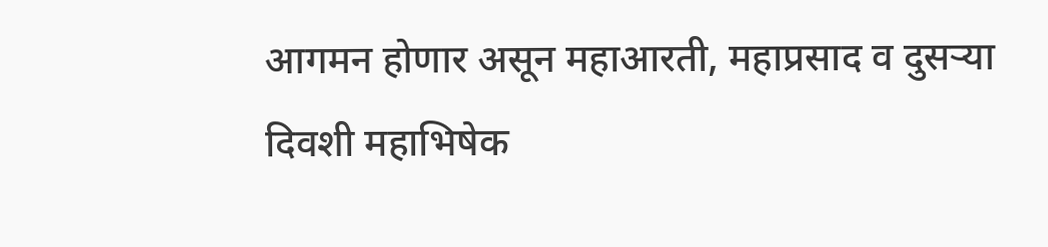आगमन होणार असून महाआरती, महाप्रसाद व दुसर्‍या दिवशी महाभिषेक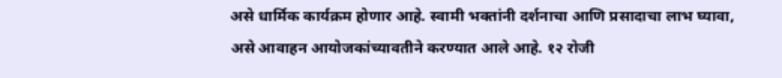असे धार्मिक कार्यक्रम होणार आहे. स्वामी भक्तांनी दर्शनाचा आणि प्रसादाचा लाभ घ्यावा, असे आवाहन आयोजकांच्यावतीने करण्यात आले आहे. १२ रोजी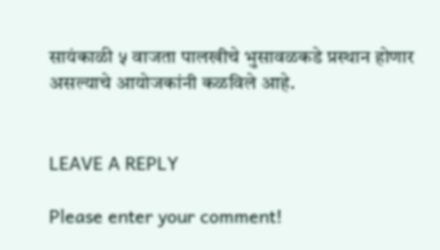सायंकाळी ५ वाजता पालखीचे भुसावळकडे प्रस्थान होणार असल्याचे आयोजकांनी कळविले आहे.


LEAVE A REPLY

Please enter your comment!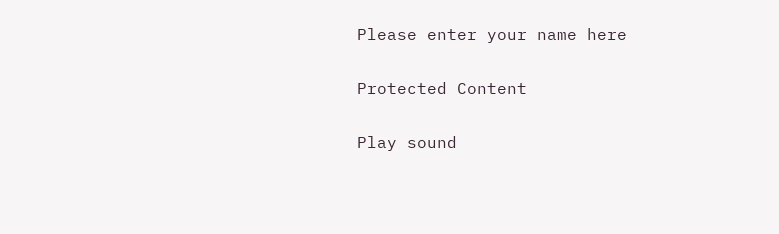Please enter your name here

Protected Content

Play sound